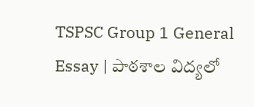TSPSC Group 1 General Essay | పాఠశాల విద్యలో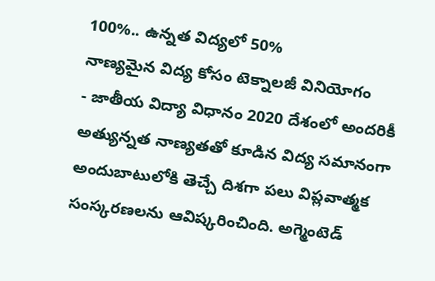100%.. ఉన్నత విద్యలో 50%
నాణ్యమైన విద్య కోసం టెక్నాలజీ వినియోగం
- జాతీయ విద్యా విధానం 2020 దేశంలో అందరికీ అత్యున్నత నాణ్యతతో కూడిన విద్య సమానంగా అందుబాటులోకి తెచ్చే దిశగా పలు విప్లవాత్మక సంస్కరణలను ఆవిష్కరించింది. అగ్మెంటెడ్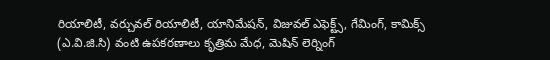రియాలిటీ, వర్చువల్ రియాలిటీ, యానిమేషన్, విజువల్ ఎఫెక్ట్స్, గేమింగ్, కామిక్స్ (ఎ.వి.జి.సి) వంటి ఉపకరణాలు కృత్రిమ మేధ, మెషిన్ లెర్నింగ్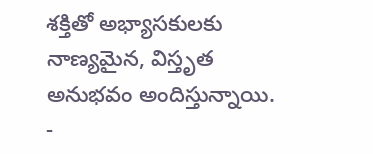శక్తితో అభ్యాసకులకు నాణ్యమైన, విస్తృత అనుభవం అందిస్తున్నాయి.
-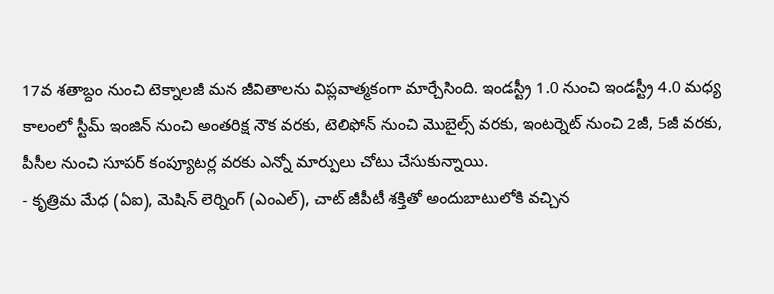17వ శతాబ్దం నుంచి టెక్నాలజీ మన జీవితాలను విప్లవాత్మకంగా మార్చేసింది. ఇండస్ట్రీ 1.0 నుంచి ఇండస్ట్రీ 4.0 మధ్య కాలంలో స్టీమ్ ఇంజిన్ నుంచి అంతరిక్ష నౌక వరకు, టెలిఫోన్ నుంచి మొబైల్స్ వరకు, ఇంటర్నెట్ నుంచి 2జీ, 5జీ వరకు, పీసీల నుంచి సూపర్ కంప్యూటర్ల వరకు ఎన్నో మార్పులు చోటు చేసుకున్నాయి.
- కృత్రిమ మేధ (ఏఐ), మెషిన్ లెర్నింగ్ (ఎంఎల్), చాట్ జీపీటీ శక్తితో అందుబాటులోకి వచ్చిన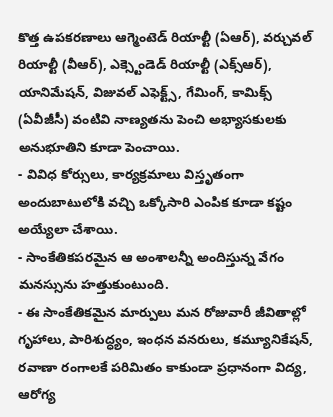కొత్త ఉపకరణాలు ఆగ్మెంటెడ్ రియాల్టీ (ఏఆర్), వర్చువల్ రియాల్టీ (వీఆర్), ఎక్స్టెండెడ్ రియాల్టీ (ఎక్స్ఆర్), యానిమేషన్, విజువల్ ఎఫెక్ట్స్, గేమింగ్, కామిక్స్ (ఏవీజీసీ) వంటివి నాణ్యతను పెంచి అభ్యాసకులకు అనుభూతిని కూడా పెంచాయి.
- వివిధ కోర్సులు, కార్యక్రమాలు విస్తృతంగా అందుబాటులోకి వచ్చి ఒక్కోసారి ఎంపిక కూడా కష్టం అయ్యేలా చేశాయి.
- సాంకేతికపరమైన ఆ అంశాలన్నీ అందిస్తున్న వేగం మనస్సును హత్తుకుంటుంది.
- ఈ సాంకేతికమైన మార్పులు మన రోజువారీ జీవితాల్లో గృహాలు, పారిశుద్ధ్యం, ఇంధన వనరులు, కమ్యూనికేషన్, రవాణా రంగాలకే పరిమితం కాకుండా ప్రధానంగా విద్య, ఆరోగ్య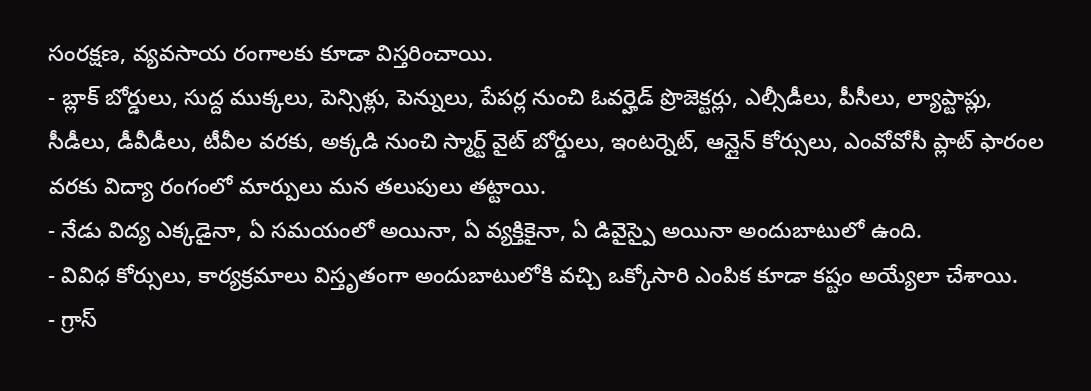సంరక్షణ, వ్యవసాయ రంగాలకు కూడా విస్తరించాయి.
- బ్లాక్ బోర్డులు, సుద్ద ముక్కలు, పెన్సిళ్లు, పెన్నులు, పేపర్ల నుంచి ఓవర్హెడ్ ప్రొజెక్టర్లు, ఎల్సీడీలు, పీసీలు, ల్యాప్టాప్లు, సీడీలు, డీవీడీలు, టీవీల వరకు, అక్కడి నుంచి స్మార్ట్ వైట్ బోర్డులు, ఇంటర్నెట్, ఆన్లైన్ కోర్సులు, ఎంవోవోసీ ప్లాట్ ఫారంల వరకు విద్యా రంగంలో మార్పులు మన తలుపులు తట్టాయి.
- నేడు విద్య ఎక్కడైనా, ఏ సమయంలో అయినా, ఏ వ్యక్తికైనా, ఏ డివైస్పై అయినా అందుబాటులో ఉంది.
- వివిధ కోర్సులు, కార్యక్రమాలు విస్తృతంగా అందుబాటులోకి వచ్చి ఒక్కోసారి ఎంపిక కూడా కష్టం అయ్యేలా చేశాయి.
- గ్రాస్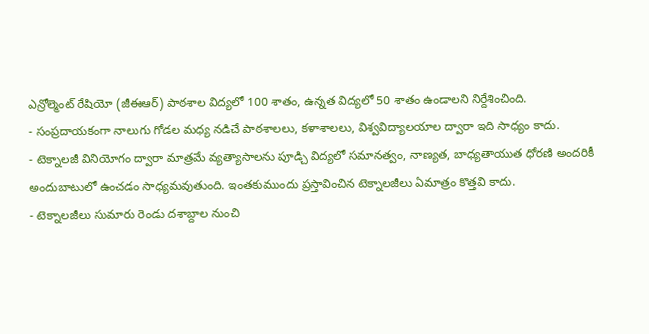ఎన్రోల్మెంట్ రేషియో (జీఈఆర్) పాఠశాల విద్యలో 100 శాతం, ఉన్నత విద్యలో 50 శాతం ఉండాలని నిర్దేశించింది.
- సంప్రదాయకంగా నాలుగు గోడల మధ్య నడిచే పాఠశాలలు, కళాశాలలు, విశ్వవిద్యాలయాల ద్వారా ఇది సాధ్యం కాదు.
- టెక్నాలజీ వినియోగం ద్వారా మాత్రమే వ్యత్యాసాలను పూడ్చి విద్యలో సమానత్వం, నాణ్యత, బాధ్యతాయుత ధోరణి అందరికీ అందుబాటులో ఉంచడం సాధ్యమవుతుంది. ఇంతకుముందు ప్రస్తావించిన టెక్నాలజీలు ఏమాత్రం కొత్తవి కాదు.
- టెక్నాలజీలు సుమారు రెండు దశాబ్దాల నుంచి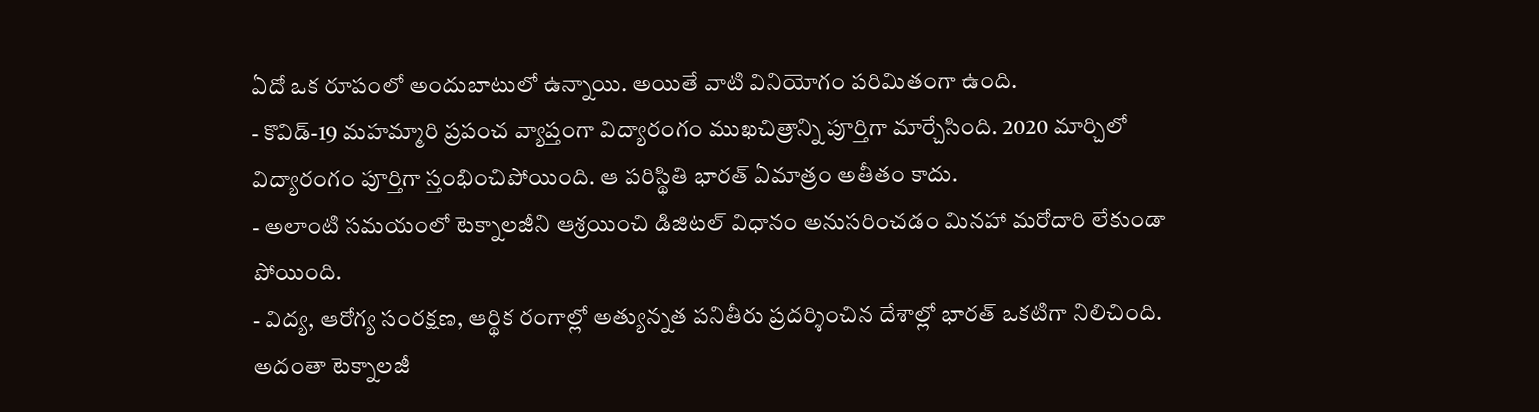ఏదో ఒక రూపంలో అందుబాటులో ఉన్నాయి. అయితే వాటి వినియోగం పరిమితంగా ఉంది.
- కొవిడ్-19 మహమ్మారి ప్రపంచ వ్యాప్తంగా విద్యారంగం ముఖచిత్రాన్ని పూర్తిగా మార్చేసింది. 2020 మార్చిలో విద్యారంగం పూర్తిగా స్తంభించిపోయింది. ఆ పరిస్థితి భారత్ ఏమాత్రం అతీతం కాదు.
- అలాంటి సమయంలో టెక్నాలజీని ఆశ్రయించి డిజిటల్ విధానం అనుసరించడం మినహా మరోదారి లేకుండా పోయింది.
- విద్య, ఆరోగ్య సంరక్షణ, ఆర్థిక రంగాల్లో అత్యున్నత పనితీరు ప్రదర్శించిన దేశాల్లో భారత్ ఒకటిగా నిలిచింది. అదంతా టెక్నాలజీ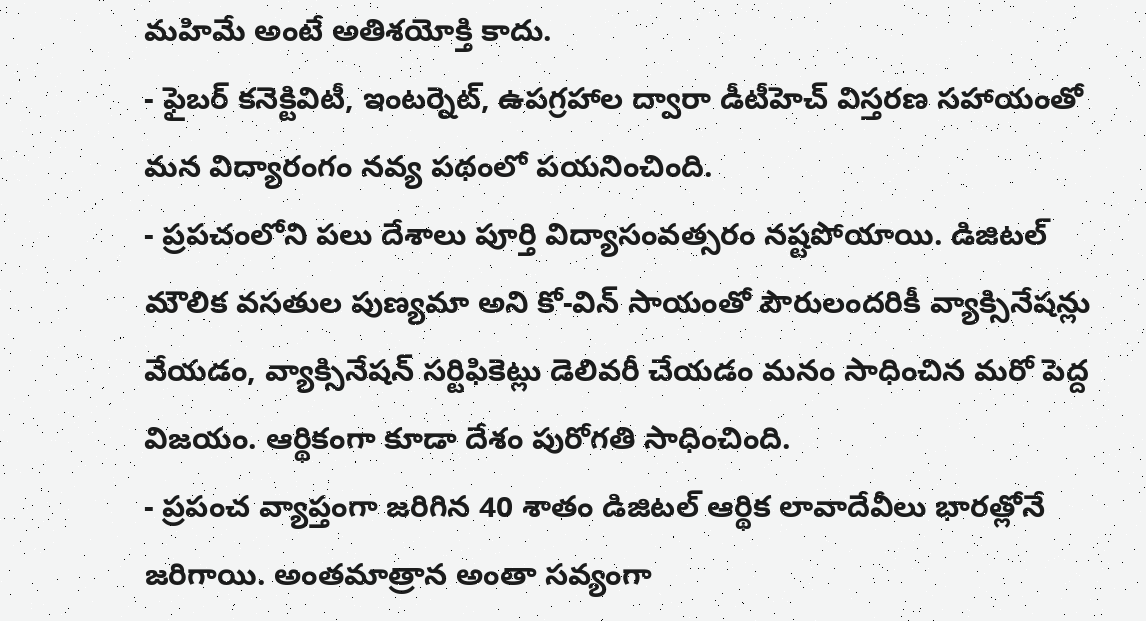మహిమే అంటే అతిశయోక్తి కాదు.
- ఫైబర్ కనెక్టివిటీ, ఇంటర్నెట్, ఉపగ్రహాల ద్వారా డీటీహెచ్ విస్తరణ సహాయంతో మన విద్యారంగం నవ్య పథంలో పయనించింది.
- ప్రపచంలోని పలు దేశాలు పూర్తి విద్యాసంవత్సరం నష్టపోయాయి. డిజిటల్ మౌలిక వసతుల పుణ్యమా అని కో-విన్ సాయంతో పౌరులందరికీ వ్యాక్సినేషన్లు వేయడం, వ్యాక్సినేషన్ సర్టిఫికెట్లు డెలివరీ చేయడం మనం సాధించిన మరో పెద్ద విజయం. ఆర్థికంగా కూడా దేశం పురోగతి సాధించింది.
- ప్రపంచ వ్యాప్తంగా జరిగిన 40 శాతం డిజిటల్ ఆర్థిక లావాదేవీలు భారత్లోనే
జరిగాయి. అంతమాత్రాన అంతా సవ్యంగా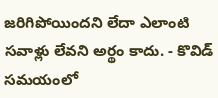జరిగిపోయిందని లేదా ఎలాంటి సవాళ్లు లేవని అర్థం కాదు. - కొవిడ్ సమయంలో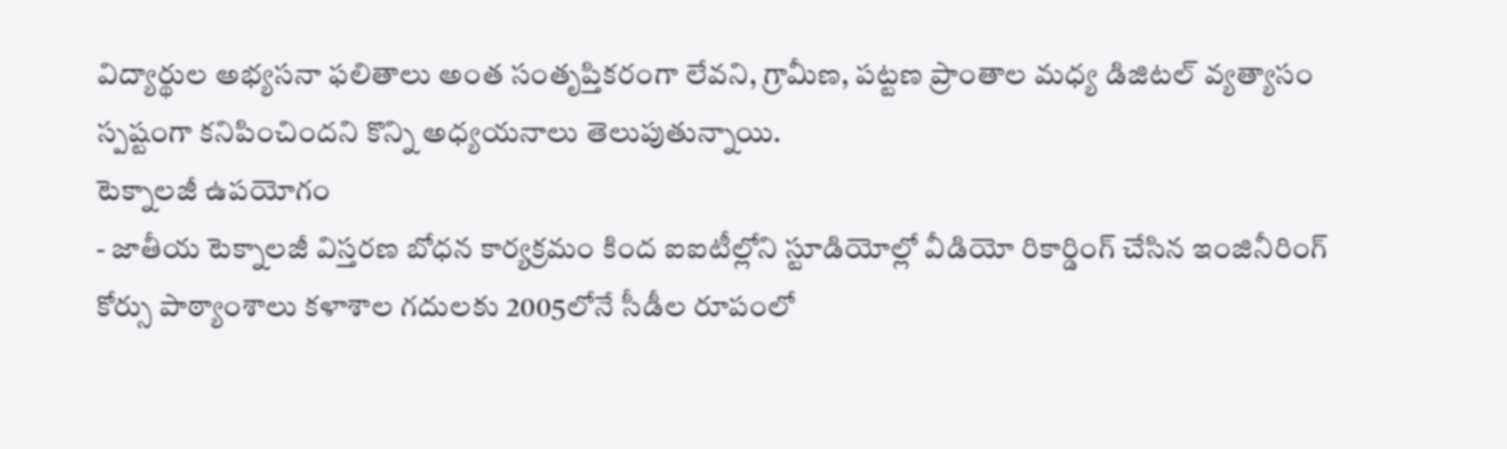విద్యార్థుల అభ్యసనా ఫలితాలు అంత సంతృప్తికరంగా లేవని, గ్రామీణ, పట్టణ ప్రాంతాల మధ్య డిజిటల్ వ్యత్యాసం స్పష్టంగా కనిపించిందని కొన్ని అధ్యయనాలు తెలుపుతున్నాయి.
టెక్నాలజీ ఉపయోగం
- జాతీయ టెక్నాలజీ విస్తరణ బోధన కార్యక్రమం కింద ఐఐటీల్లోని స్టూడియోల్లో వీడియో రికార్డింగ్ చేసిన ఇంజినీరింగ్ కోర్సు పాఠ్యాంశాలు కళాశాల గదులకు 2005లోనే సీడీల రూపంలో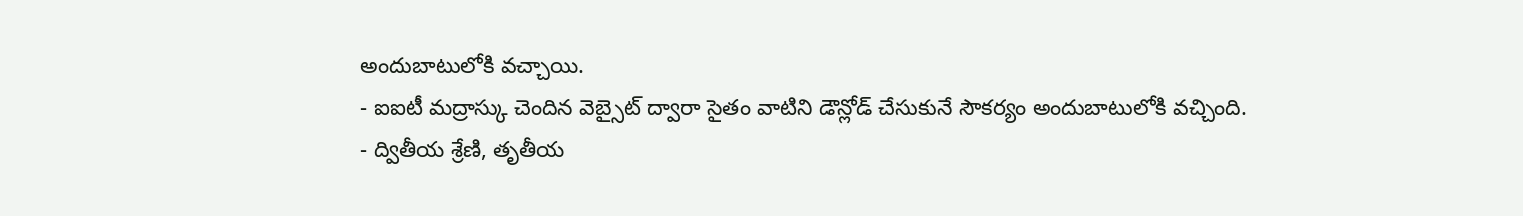అందుబాటులోకి వచ్చాయి.
- ఐఐటీ మద్రాస్కు చెందిన వెబ్సైట్ ద్వారా సైతం వాటిని డౌన్లోడ్ చేసుకునే సౌకర్యం అందుబాటులోకి వచ్చింది.
- ద్వితీయ శ్రేణి, తృతీయ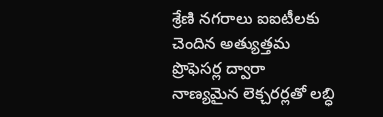శ్రేణి నగరాలు ఐఐటీలకు చెందిన అత్యుత్తమ ప్రొఫెసర్ల ద్వారా నాణ్యమైన లెక్చరర్లతో లబ్ధి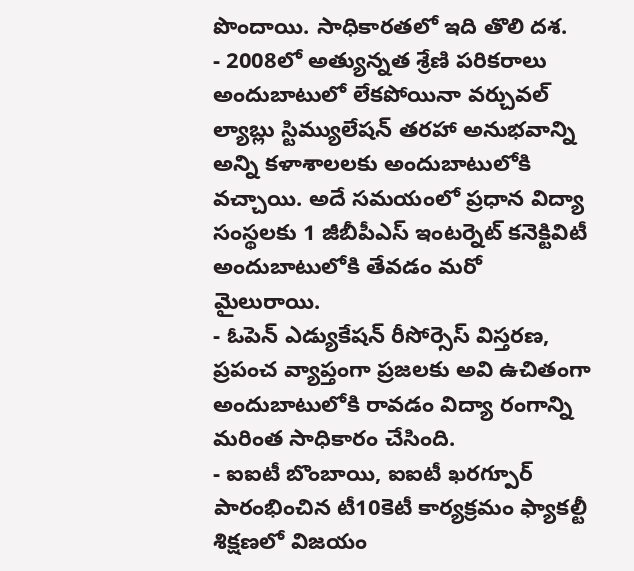పొందాయి. సాధికారతలో ఇది తొలి దశ.
- 2008లో అత్యున్నత శ్రేణి పరికరాలు అందుబాటులో లేకపోయినా వర్చువల్ ల్యాబ్లు స్టిమ్యులేషన్ తరహా అనుభవాన్ని అన్ని కళాశాలలకు అందుబాటులోకి వచ్చాయి. అదే సమయంలో ప్రధాన విద్యా సంస్థలకు 1 జీబీపీఎస్ ఇంటర్నెట్ కనెక్టివిటీ అందుబాటులోకి తేవడం మరో మైలురాయి.
- ఓపెన్ ఎడ్యుకేషన్ రీసోర్సెస్ విస్తరణ, ప్రపంచ వ్యాప్తంగా ప్రజలకు అవి ఉచితంగా అందుబాటులోకి రావడం విద్యా రంగాన్ని మరింత సాధికారం చేసింది.
- ఐఐటీ బొంబాయి, ఐఐటీ ఖరగ్పూర్ పారంభించిన టీ10కెటీ కార్యక్రమం ఫ్యాకల్టీ శిక్షణలో విజయం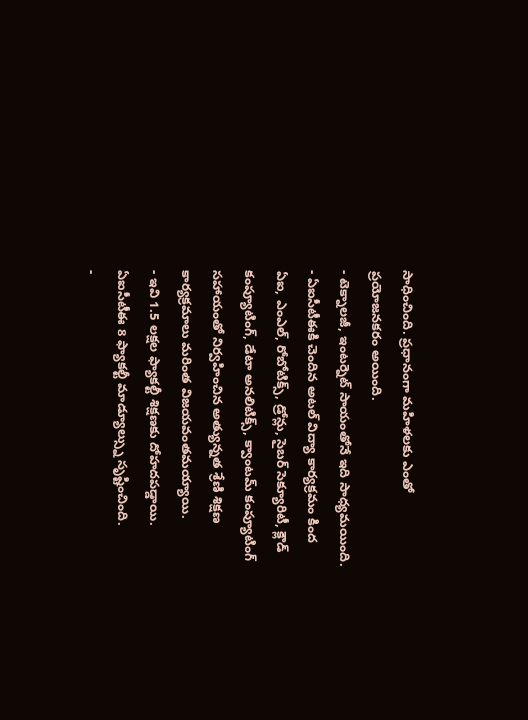సాధించింది. ప్రధానంగా మహిళలకు ఎంతో ప్రయోజనకరం అయింది.
- టెక్నాలజీ, ఇంటర్నెట్ సాయంతోనే ఇది సాధ్యమయింది.
- ఏఐసీటీఈకి చెందిన అటల్ విద్యా కార్యక్రమం కింద ఏఐ, ఎంఎల్, రోబోటిక్స్, డ్రోన్లు, సైబర్ సెక్యూరిటీ, క్లౌడ్ కంప్యూటింగ్, డేటా అనలిటిక్స్, క్వాంటమ్ కంప్యూటింగ్ సహాయంతో నిర్వహించిన అత్యున్నత శ్రేణి శిక్షణ కార్యక్రమాలు మరింత విజయవంతమయ్యాయి.
- ఇవి 1.5 లక్షల ఫ్యాకల్టీ శిక్షణకు దోహదపడ్డాయి. ఏఐసీటీఈ 8 ఫ్యాకల్టీ మాడ్యూల్స్ను సృష్టించింది.
-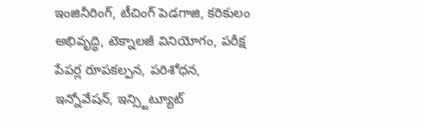ఇంజినీరింగ్, టీచింగ్ పెడగాజి, కరికులం అభివృద్ధి, టెక్నాలజీ వినియోగం, పరీక్ష పేపర్ల రూపకల్పన, పరిశోధన, ఇన్నోవేషన్, ఇన్స్టిట్యూట్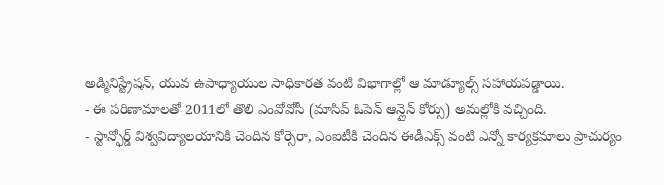అడ్మినిస్ట్రేషన్, యువ ఉపాధ్యాయుల సాధికారత వంటి విభాగాల్లో ఆ మాడ్యూల్స్ సహాయపడ్డాయి.
- ఈ పరిణామాలతో 2011లో తొలి ఎంవోవోసీ (మాసివ్ ఓపెన్ ఆన్లైన్ కోర్సు) అమల్లోకి వచ్చింది.
- స్టాన్ఫోర్డ్ విశ్వవిద్యాలయానికి చెందిన కోర్సెరా, ఎంఐటీకి చెందిన ఈడీఎక్స్ వంటి ఎన్నో కార్యక్రమాలు ప్రాచుర్యం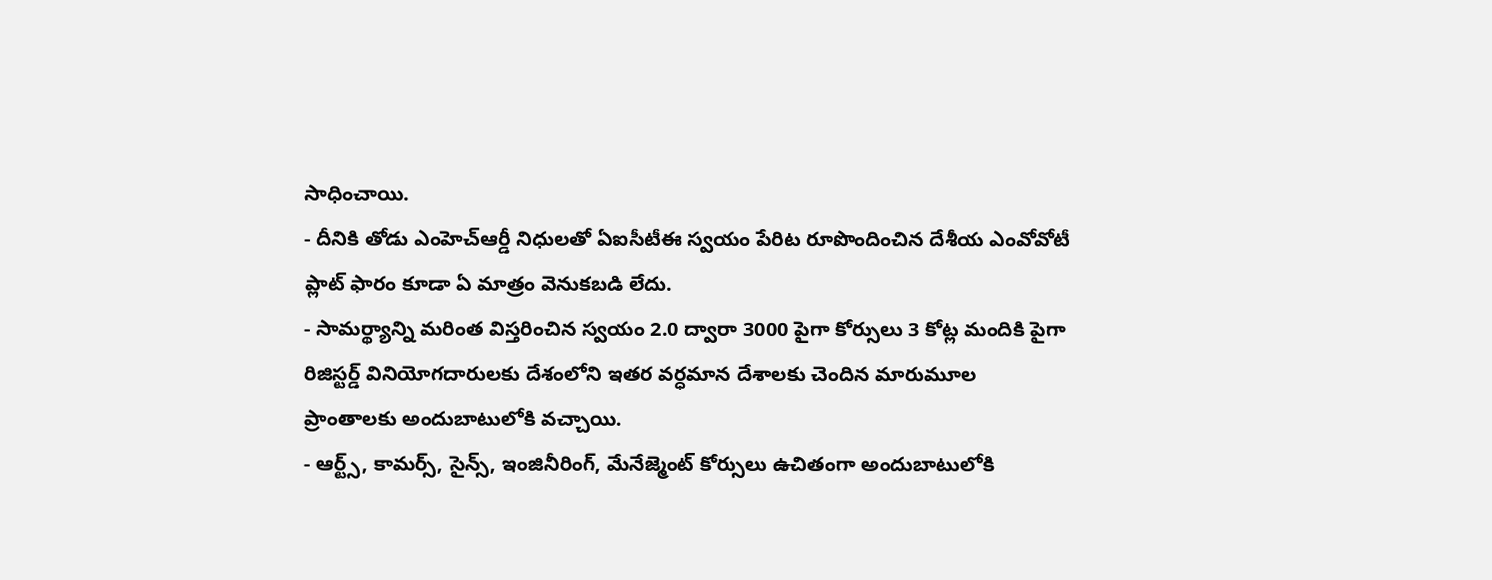సాధించాయి.
- దీనికి తోడు ఎంహెచ్ఆర్డీ నిధులతో ఏఐసీటీఈ స్వయం పేరిట రూపొందించిన దేశీయ ఎంవోవోటీ ప్లాట్ ఫారం కూడా ఏ మాత్రం వెనుకబడి లేదు.
- సామర్థ్యాన్ని మరింత విస్తరించిన స్వయం 2.0 ద్వారా 3000 పైగా కోర్సులు 3 కోట్ల మందికి పైగా రిజిస్టర్డ్ వినియోగదారులకు దేశంలోని ఇతర వర్ధమాన దేశాలకు చెందిన మారుమూల ప్రాంతాలకు అందుబాటులోకి వచ్చాయి.
- ఆర్ట్స్, కామర్స్, సైన్స్, ఇంజినీరింగ్, మేనేజ్మెంట్ కోర్సులు ఉచితంగా అందుబాటులోకి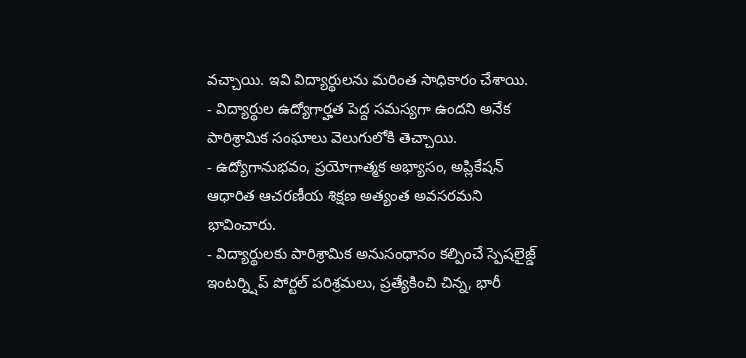వచ్చాయి. ఇవి విద్యార్థులను మరింత సాధికారం చేశాయి.
- విద్యార్థుల ఉద్యోగార్హత పెద్ద సమస్యగా ఉందని అనేక పారిశ్రామిక సంఘాలు వెలుగులోకి తెచ్చాయి.
- ఉద్యోగానుభవం, ప్రయోగాత్మక అభ్యాసం, అప్లికేషన్ ఆధారిత ఆచరణీయ శిక్షణ అత్యంత అవసరమని భావించారు.
- విద్యార్థులకు పారిశ్రామిక అనుసంధానం కల్పించే స్పెషలైజ్డ్ ఇంటర్న్షిప్ పోర్టల్ పరిశ్రమలు, ప్రత్యేకించి చిన్న, భారీ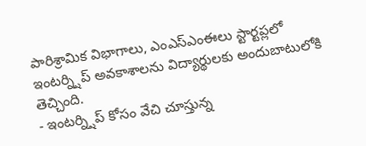పారిశ్రామిక విభాగాలు, ఎంఎస్ఎంఈలు స్టార్టప్లలో ఇంటర్న్షిప్ అవకాశాలను విద్యార్థులకు అందుబాటులోకి తెచ్చింది.
- ఇంటర్న్షిప్ కోసం వేచి చూస్తున్న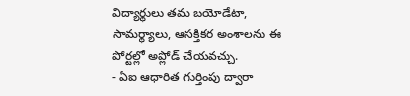విద్యార్థులు తమ బయోడేటా, సామర్థ్యాలు, ఆసక్తికర అంశాలను ఈ పోర్టల్లో అప్లోడ్ చేయవచ్చు.
- ఏఐ ఆధారిత గుర్తింపు ద్వారా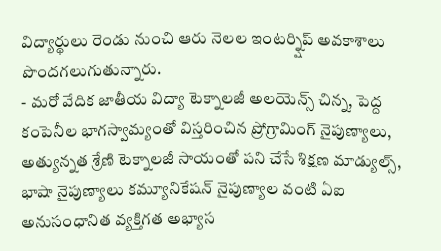విద్యార్థులు రెండు నుంచి ఆరు నెలల ఇంటర్న్షిప్ అవకాశాలు పొందగలుగుతున్నారు.
- మరో వేదిక జాతీయ విద్యా టెక్నాలజీ అలయెన్స్ చిన్న, పెద్ద కంపెనీల భాగస్వామ్యంతో విస్తరించిన ప్రోగ్రామింగ్ నైపుణ్యాలు, అత్యున్నత శ్రేణి టెక్నాలజీ సాయంతో పని చేసే శిక్షణ మాడ్యుల్స్, భాషా నైపుణ్యాలు కమ్యూనికేషన్ నైపుణ్యాల వంటి ఏఐ అనుసంధానిత వ్యక్తిగత అభ్యాస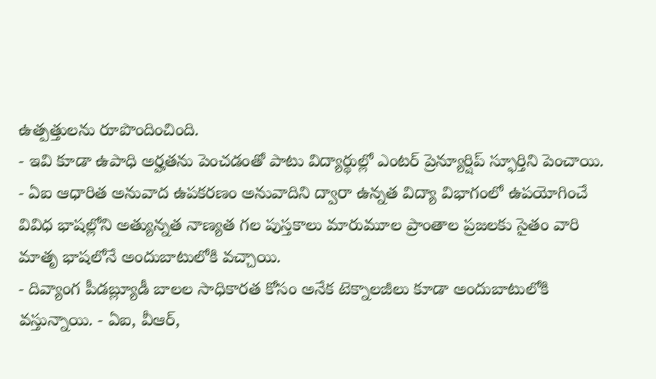ఉత్పత్తులను రూపొందించింది.
- ఇవి కూడా ఉపాధి అర్హతను పెంచడంతో పాటు విద్యార్థుల్లో ఎంటర్ ప్రెన్యూర్షిప్ స్ఫూర్తిని పెంచాయి.
- ఏఐ ఆధారిత అనువాద ఉపకరణం అనువాదిని ద్వారా ఉన్నత విద్యా విభాగంలో ఉపయోగించే వివిధ భాషల్లోని అత్యున్నత నాణ్యత గల పుస్తకాలు మారుమూల ప్రాంతాల ప్రజలకు సైతం వారి మాతృ భాషలోనే అందుబాటులోకి వచ్చాయి.
- దివ్యాంగ పీడబ్ల్యూడీ బాలల సాధికారత కోసం అనేక టెక్నాలజీలు కూడా అందుబాటులోకి
వస్తున్నాయి. - ఏఐ, వీఆర్,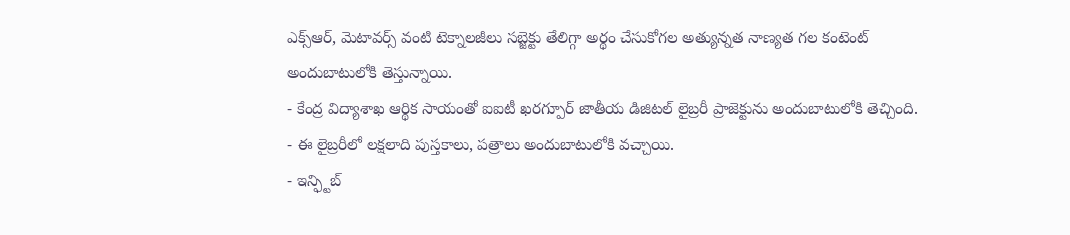ఎక్స్ఆర్, మెటావర్స్ వంటి టెక్నాలజీలు సబ్జెక్టు తేలిగ్గా అర్థం చేసుకోగల అత్యున్నత నాణ్యత గల కంటెంట్ అందుబాటులోకి తెస్తున్నాయి.
- కేంద్ర విద్యాశాఖ ఆర్థిక సాయంతో ఐఐటీ ఖరగ్పూర్ జాతీయ డిజిటల్ లైబ్రరీ ప్రాజెక్టును అందుబాటులోకి తెచ్చింది.
- ఈ లైబ్రరీలో లక్షలాది పుస్తకాలు, పత్రాలు అందుబాటులోకి వచ్చాయి.
- ఇన్ఫ్టిబ్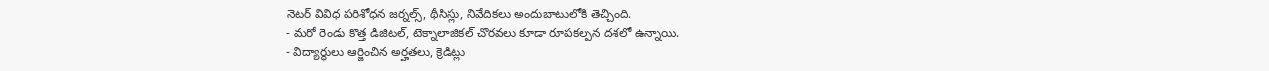నెటర్ వివిధ పరిశోధన జర్నల్స్, థీసిస్లు, నివేదికలు అందుబాటులోకి తెచ్చింది.
- మరో రెండు కొత్త డిజిటల్, టెక్నాలాజికల్ చొరవలు కూడా రూపకల్పన దశలో ఉన్నాయి.
- విద్యార్థులు ఆర్జించిన అర్హతలు, క్రెడిట్లు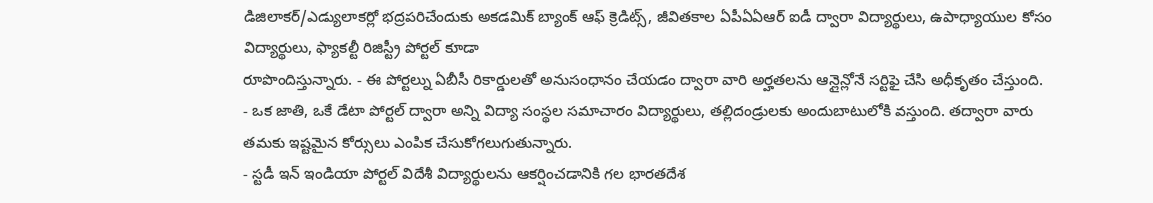డిజిలాకర్/ఎడ్యులాకర్లో భద్రపరిచేందుకు అకడమిక్ బ్యాంక్ ఆఫ్ క్రెడిట్స్, జీవితకాల ఏపీఏఏఆర్ ఐడీ ద్వారా విద్యార్థులు, ఉపాధ్యాయుల కోసం విద్యార్థులు, ఫ్యాకల్టీ రిజిస్ట్రీ పోర్టల్ కూడా
రూపొందిస్తున్నారు. - ఈ పోర్టల్ను ఏబీసీ రికార్డులతో అనుసంధానం చేయడం ద్వారా వారి అర్హతలను ఆన్లైన్లోనే సర్టిఫై చేసి అధీకృతం చేస్తుంది.
- ఒక జాతి, ఒకే డేటా పోర్టల్ ద్వారా అన్ని విద్యా సంస్థల సమాచారం విద్యార్థులు, తల్లిదండ్రులకు అందుబాటులోకి వస్తుంది. తద్వారా వారు తమకు ఇష్టమైన కోర్సులు ఎంపిక చేసుకోగలుగుతున్నారు.
- స్టడీ ఇన్ ఇండియా పోర్టల్ విదేశీ విద్యార్థులను ఆకర్షించడానికి గల భారతదేశ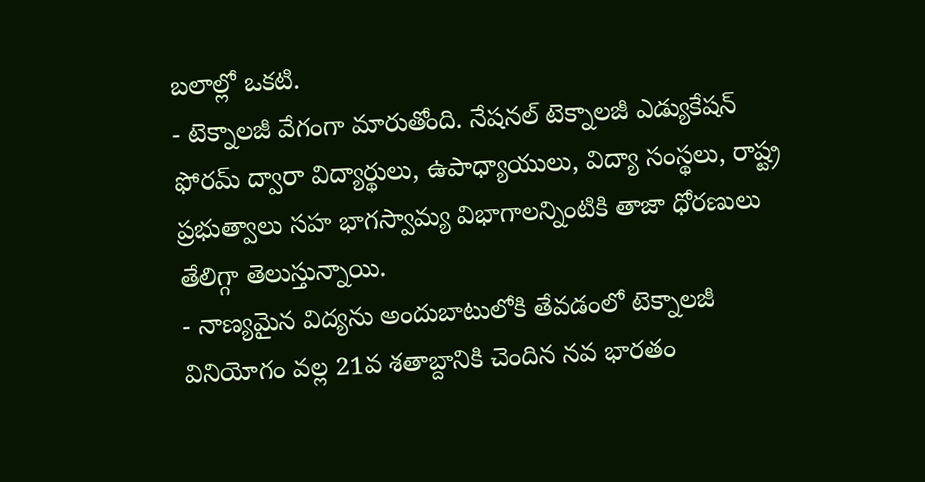బలాల్లో ఒకటి.
- టెక్నాలజీ వేగంగా మారుతోంది. నేషనల్ టెక్నాలజీ ఎడ్యుకేషన్ ఫోరమ్ ద్వారా విద్యార్థులు, ఉపాధ్యాయులు, విద్యా సంస్థలు, రాష్ట్ర ప్రభుత్వాలు సహ భాగస్వామ్య విభాగాలన్నింటికి తాజా ధోరణులు తేలిగ్గా తెలుస్తున్నాయి.
- నాణ్యమైన విద్యను అందుబాటులోకి తేవడంలో టెక్నాలజీ వినియోగం వల్ల 21వ శతాబ్దానికి చెందిన నవ భారతం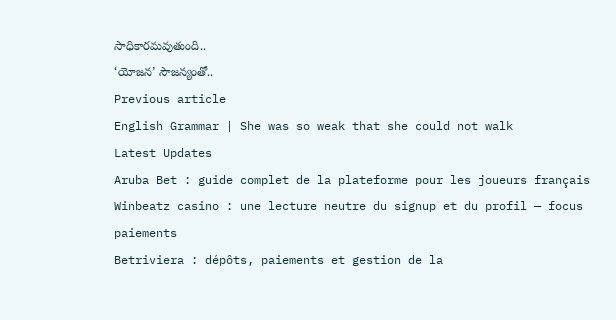సాధికారమవుతుంది..
‘యోజన’ సౌజన్యంతో..
Previous article
English Grammar | She was so weak that she could not walk
Latest Updates
Aruba Bet : guide complet de la plateforme pour les joueurs français
Winbeatz casino : une lecture neutre du signup et du profil — focus paiements
Betriviera : dépôts, paiements et gestion de la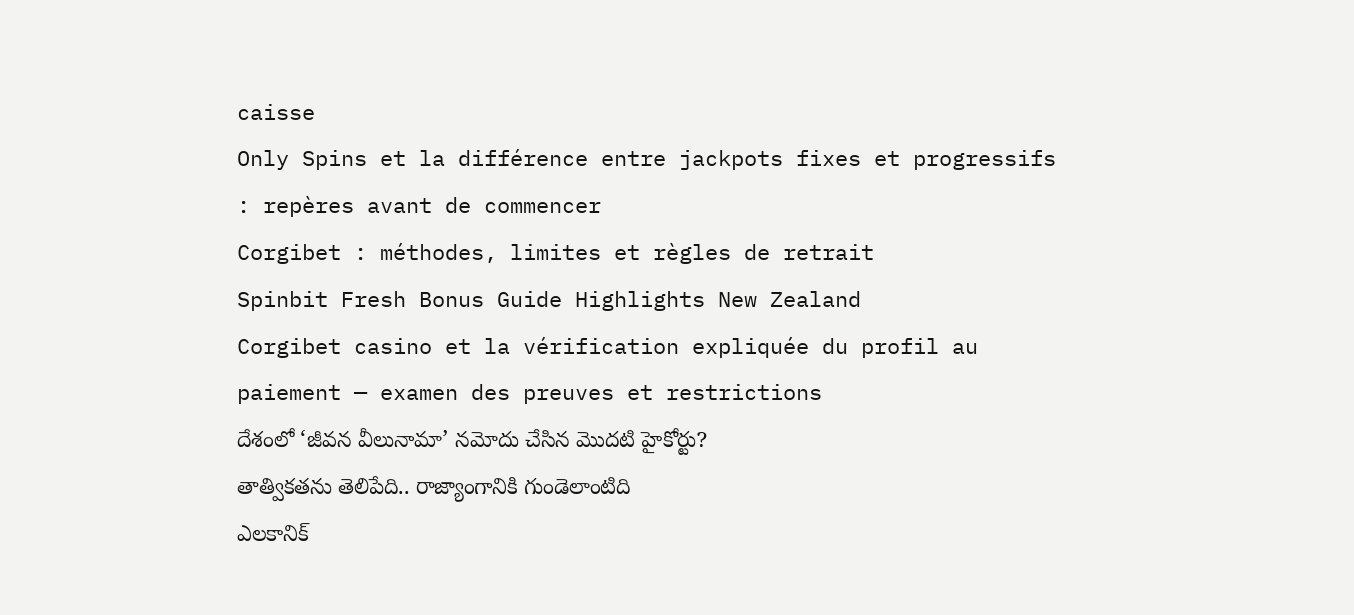caisse
Only Spins et la différence entre jackpots fixes et progressifs : repères avant de commencer
Corgibet : méthodes, limites et règles de retrait
Spinbit Fresh Bonus Guide Highlights New Zealand
Corgibet casino et la vérification expliquée du profil au paiement — examen des preuves et restrictions
దేశంలో ‘జీవన వీలునామా’ నమోదు చేసిన మొదటి హైకోర్టు?
తాత్వికతను తెలిపేది.. రాజ్యాంగానికి గుండెలాంటిది
ఎలకానిక్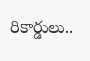రికార్డులు..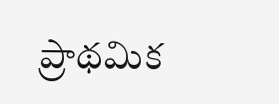ప్రాథమిక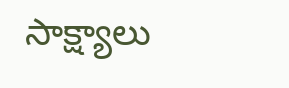సాక్ష్యాలు